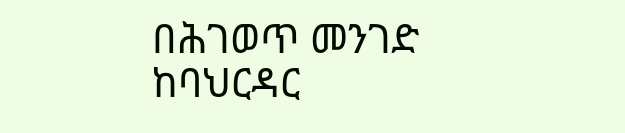በሕገወጥ መንገድ ከባህርዳር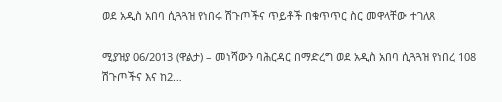ወደ አዲስ አበባ ሲጓጓዝ የነበሩ ሽጉጦችና ጥይቶች በቁጥጥር ስር መዋላቸው ተገለጸ

ሚያዝያ 06/2013 (ዋልታ) – መነሻውን ባሕርዳር በማድረግ ወደ አዲስ አበባ ሲጓጓዝ የነበረ 108 ሽጉጦችና እና ከ2…